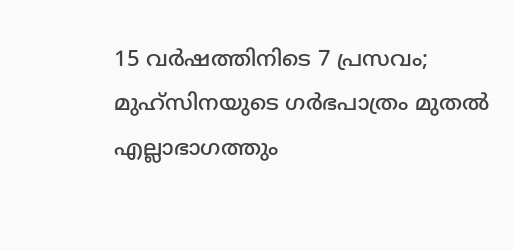15 വർഷത്തിനിടെ 7 പ്രസവം; മുഹ്സിനയുടെ ഗർഭപാത്രം മുതൽ എല്ലാഭാഗത്തും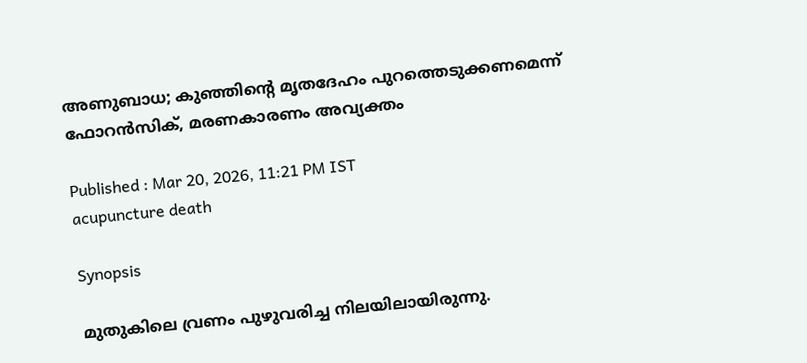അണുബാധ; കുഞ്ഞിന്റെ മൃതദേഹം പുറത്തെടുക്കണമെന്ന് ഫോറൻസിക്, മരണകാരണം അവ്യക്തം

Published : Mar 20, 2026, 11:21 PM IST
acupuncture death

Synopsis

മുതുകിലെ വ്രണം പുഴുവരിച്ച നിലയിലായിരുന്നു.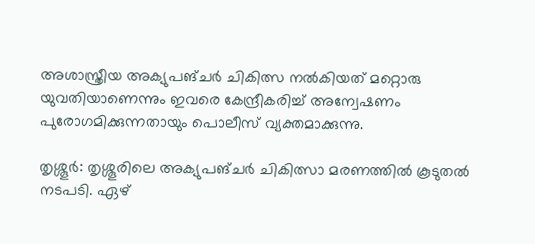അശാസ്ത്രീയ അക്യുപങ്ചർ ചികിത്സ നൽകിയത് മറ്റൊരു യുവതിയാണെന്നും ഇവരെ കേന്ദ്രീകരിച്ച് അന്വേഷണം പുരോഗമിക്കുന്നതായും പൊലീസ് വ്യക്തമാക്കുന്നു.

തൃശ്ശൂർ: തൃശ്ശൂരിലെ അക്യുപങ്ചർ ചികിത്സാ മരണത്തിൽ കൂടുതൽ നടപടി. ഏഴ്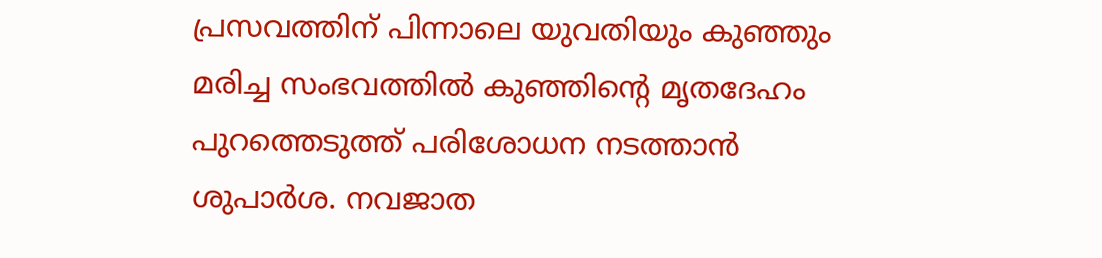പ്രസവത്തിന് പിന്നാലെ യുവതിയും കുഞ്ഞും മരിച്ച സംഭവത്തിൽ കുഞ്ഞിന്റെ മൃതദേഹം പുറത്തെടുത്ത് പരിശോധന നടത്താൻ ശുപാർശ. നവജാത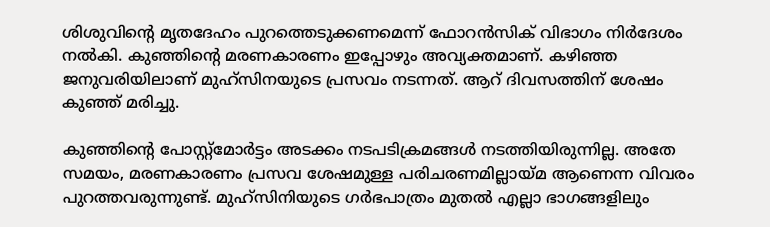ശിശുവിന്റെ മൃതദേഹം പുറത്തെടുക്കണമെന്ന് ഫോറൻസിക് വിഭാഗം നിർദേശം നൽകി. കുഞ്ഞിന്റെ മരണകാരണം ഇപ്പോഴും അവ്യക്തമാണ്. കഴിഞ്ഞ ജനുവരിയിലാണ് മുഹ്സിനയുടെ പ്രസവം നടന്നത്. ആറ് ദിവസത്തിന് ശേഷം കുഞ്ഞ് മരിച്ചു.

കുഞ്ഞിന്റെ പോസ്റ്റ്മോർട്ടം അടക്കം നടപടിക്രമങ്ങൾ നടത്തിയിരുന്നില്ല. അതേ സമയം, മരണകാരണം പ്രസവ ശേഷമുള്ള പരിചരണമില്ലായ്മ ആണെന്ന വിവരം പുറത്തവരുന്നുണ്ട്. മുഹ്സിനിയുടെ ഗർഭപാത്രം മുതൽ എല്ലാ ഭാഗങ്ങളിലും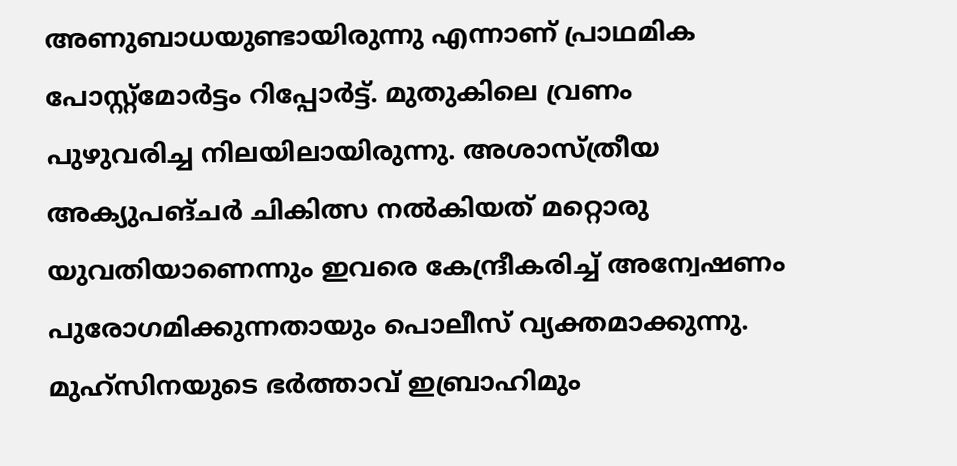അണുബാധയുണ്ടായിരുന്നു എന്നാണ് പ്രാഥമിക പോസ്റ്റ്മോർട്ടം റിപ്പോർട്ട്. മുതുകിലെ വ്രണം പുഴുവരിച്ച നിലയിലായിരുന്നു. അശാസ്ത്രീയ അക്യുപങ്ചർ ചികിത്സ നൽകിയത് മറ്റൊരു യുവതിയാണെന്നും ഇവരെ കേന്ദ്രീകരിച്ച് അന്വേഷണം പുരോഗമിക്കുന്നതായും പൊലീസ് വ്യക്തമാക്കുന്നു. മുഹ്സിനയുടെ ഭർത്താവ് ഇബ്രാഹിമും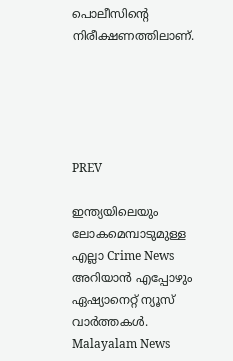പൊലീസിന്റെ നിരീക്ഷണത്തിലാണ്.





PREV

ഇന്ത്യയിലെയും ലോകമെമ്പാടുമുള്ള എല്ലാ Crime News അറിയാൻ എപ്പോഴും ഏഷ്യാനെറ്റ് ന്യൂസ് വാർത്തകൾ. Malayalam News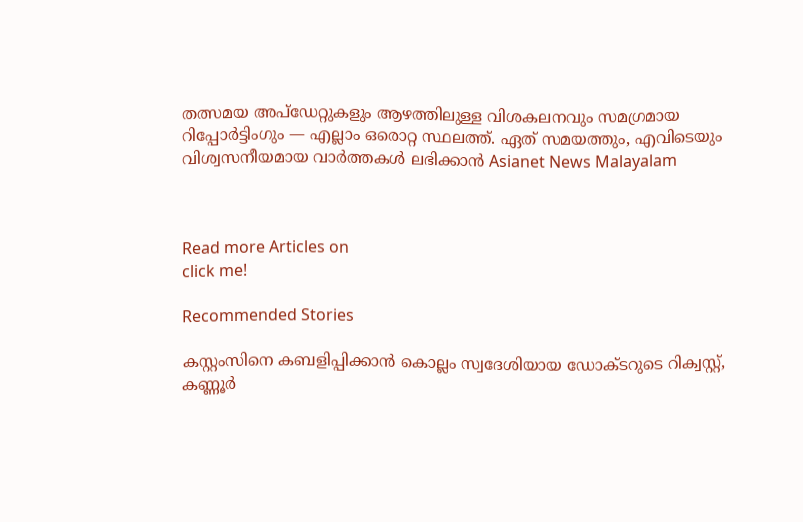തത്സമയ അപ്‌ഡേറ്റുകളും ആഴത്തിലുള്ള വിശകലനവും സമഗ്രമായ റിപ്പോർട്ടിംഗും — എല്ലാം ഒരൊറ്റ സ്ഥലത്ത്. ഏത് സമയത്തും, എവിടെയും വിശ്വസനീയമായ വാർത്തകൾ ലഭിക്കാൻ Asianet News Malayalam



Read more Articles on
click me!

Recommended Stories

കസ്റ്റംസിനെ കബളിപ്പിക്കാൻ കൊല്ലം സ്വദേശിയായ ഡോക്ടറുടെ റിക്വസ്റ്റ്, കണ്ണൂർ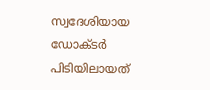സ്വദേശിയായ ഡോക്ടർ പിടിയിലായത്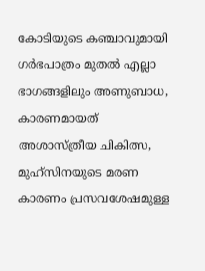കോടിയുടെ കഞ്ചാവുമായി
ഗർഭപാത്രം മുതൽ എല്ലാ ഭാഗങ്ങളിലും അണുബാധ, കാരണമായത് അശാസ്ത്രീയ ചികിത്സ, മുഹ്സിനയുടെ മരണ കാരണം പ്രസവശേഷമുള്ള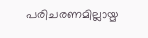പരിചരണമില്ലായ്മ